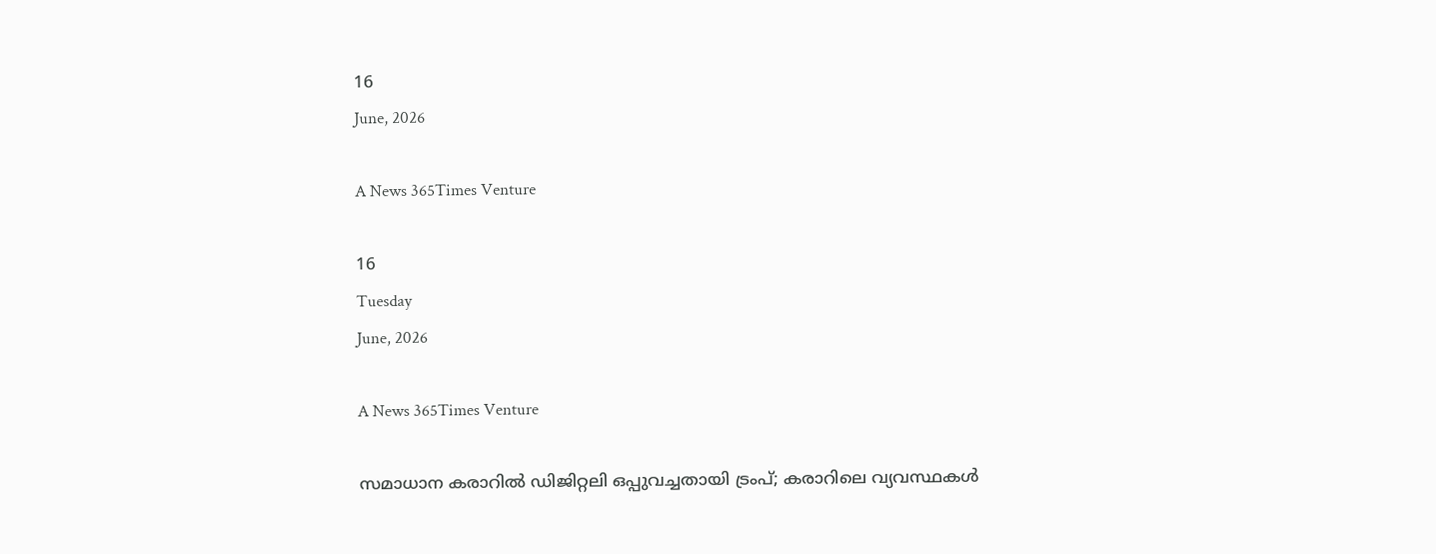16
June, 2026

A News 365Times Venture

16
Tuesday
June, 2026

A News 365Times Venture

സമാധാന കരാറില്‍ ഡിജിറ്റലി ഒപ്പുവച്ചതായി ട്രംപ്; കരാറിലെ വ്യവസ്ഥകള്‍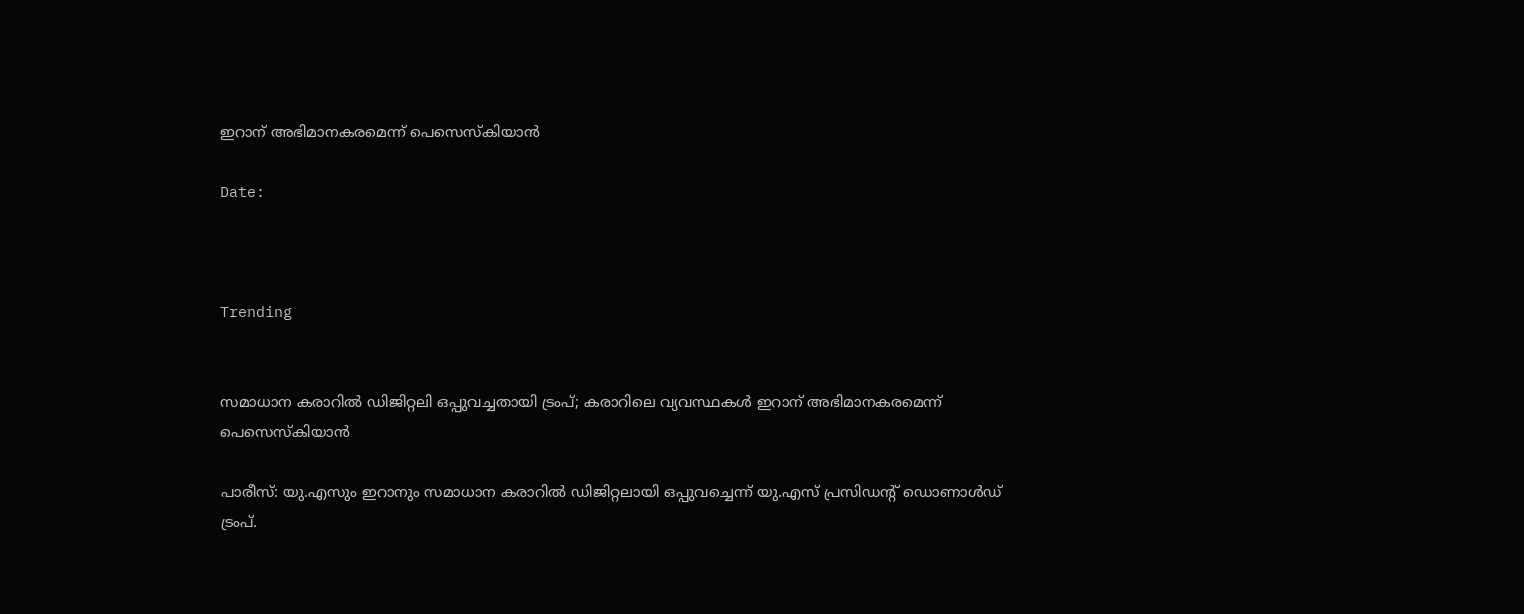ഇറാന് അഭിമാനകരമെന്ന് പെസെസ്‌കിയാന്‍

Date:



Trending


സമാധാന കരാറില്‍ ഡിജിറ്റലി ഒപ്പുവച്ചതായി ട്രംപ്; കരാറിലെ വ്യവസ്ഥകള്‍ ഇറാന് അഭിമാനകരമെന്ന് പെസെസ്‌കിയാന്‍

പാരീസ്: യു.എസും ഇറാനും സമാധാന കരാറില്‍ ഡിജിറ്റലായി ഒപ്പുവച്ചെന്ന് യു.എസ് പ്രസിഡന്റ് ഡൊണാള്‍ഡ് ട്രംപ്.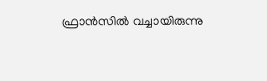ഫ്രാന്‍സില്‍ വച്ചായിരുന്നു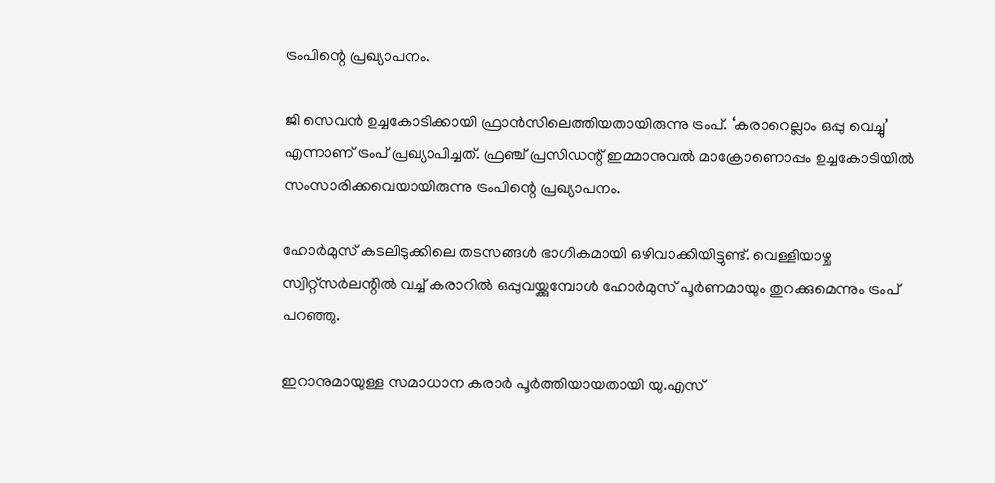ട്രംപിന്റെ പ്രഖ്യാപനം.

ജി സെവന്‍ ഉച്ചകോടിക്കായി ഫ്രാന്‍സിലെത്തിയതായിരുന്നു ട്രംപ്. ‘കരാറെല്ലാം ഒപ്പു വെച്ചു’ എന്നാണ് ട്രംപ് പ്രഖ്യാപിച്ചത്. ഫ്രഞ്ച് പ്രസിഡന്റ് ഇമ്മാനുവല്‍ മാക്രോണൊപ്പം ഉച്ചകോടിയില്‍ സംസാരിക്കവെയായിരുന്നു ട്രംപിന്റെ പ്രഖ്യാപനം.

ഹോര്‍മുസ് കടലിടുക്കിലെ തടസങ്ങള്‍ ഭാഗികമായി ഒഴിവാക്കിയിട്ടുണ്ട്. വെള്ളിയാഴ്ച സ്വിറ്റ്‌സര്‍ലന്റില്‍ വച്ച് കരാറില്‍ ഒപ്പുവയ്ക്കുമ്പോള്‍ ഹോര്‍മുസ് പൂര്‍ണമായും തുറക്കുമെന്നും ട്രംപ് പറഞ്ഞു.

ഇറാനുമായുള്ള സമാധാന കരാര്‍ പൂര്‍ത്തിയായതായി യു.എസ്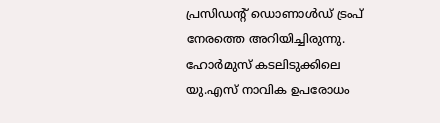പ്രസിഡന്റ് ഡൊണാള്‍ഡ് ട്രംപ് നേരത്തെ അറിയിച്ചിരുന്നു. ഹോര്‍മുസ് കടലിടുക്കിലെ യു.എസ് നാവിക ഉപരോധം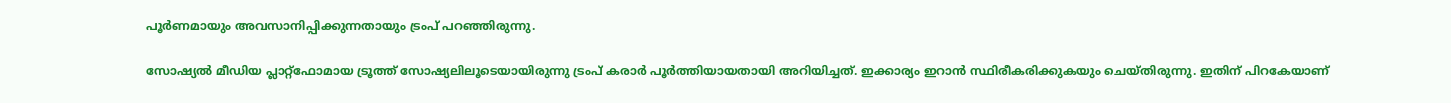പൂര്‍ണമായും അവസാനിപ്പിക്കുന്നതായും ട്രംപ് പറഞ്ഞിരുന്നു.

സോഷ്യല്‍ മീഡിയ പ്ലാറ്റ്ഫോമായ ട്രൂത്ത് സോഷ്യലിലൂടെയായിരുന്നു ട്രംപ് കരാര്‍ പൂര്‍ത്തിയായതായി അറിയിച്ചത്. ഇക്കാര്യം ഇറാന്‍ സ്ഥിരീകരിക്കുകയും ചെയ്തിരുന്നു. ഇതിന് പിറകേയാണ്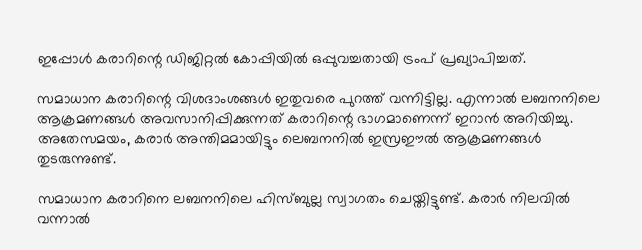ഇപ്പോള്‍ കരാറിന്റെ ഡിജിറ്റല്‍ കോപ്പിയില്‍ ഒപ്പുവച്ചതായി ട്രംപ് പ്രഖ്യാപിച്ചത്.

സമാധാന കരാറിന്റെ വിശദാംശങ്ങള്‍ ഇതുവരെ പുറത്ത് വന്നിട്ടില്ല. എന്നാല്‍ ലബനനിലെ ആക്രമണങ്ങള്‍ അവസാനിപ്പിക്കുന്നത് കരാറിന്റെ ഭാഗമാണെന്ന് ഇറാന്‍ അറിയിച്ചു. അതേസമയം, കരാര്‍ അന്തിമമായിട്ടും ലെബനനില്‍ ഇസ്രഈല്‍ ആക്രമണങ്ങള്‍ തുടരുന്നുണ്ട്.

സമാധാന കരാറിനെ ലബനനിലെ ഹിസ്ബുല്ല സ്വാഗതം ചെയ്തിട്ടുണ്ട്. കരാര്‍ നിലവില്‍ വന്നാല്‍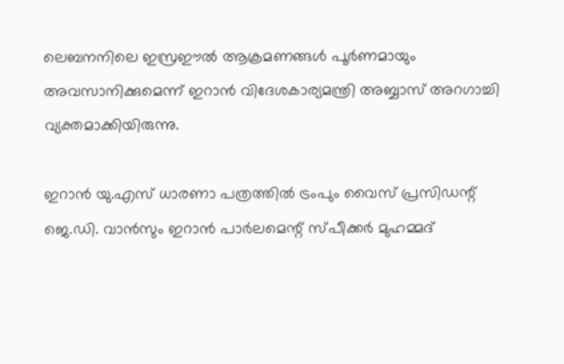ലെബനനിലെ ഇസ്രഈല്‍ ആക്രമണങ്ങള്‍ പൂര്‍ണമായും അവസാനിക്കുമെന്ന് ഇറാന്‍ വിദേശകാര്യമന്ത്രി അബ്ബാസ് അറഗാച്ചി വ്യക്തമാക്കിയിരുന്നു.

ഇറാന്‍ യു.എസ് ധാരണാ പത്രത്തില്‍ ട്രംപും വൈസ് പ്രസിഡന്റ് ജെ.ഡി. വാന്‍സും ഇറാന്‍ പാര്‍ലമെന്റ് സ്പീക്കര്‍ മുഹമ്മദ്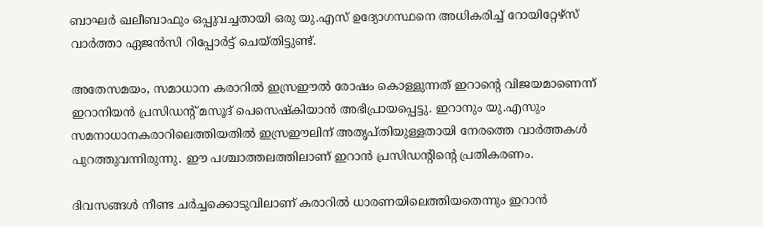ബാഘര്‍ ഖലീബാഫും ഒപ്പുവച്ചതായി ഒരു യു.എസ് ഉദ്യോഗസ്ഥനെ അധികരിച്ച് റോയിറ്റേഴ്‌സ് വാര്‍ത്താ ഏജന്‍സി റിപ്പോര്‍ട്ട് ചെയ്തിട്ടുണ്ട്.

അതേസമയം, സമാധാന കരാറില്‍ ഇസ്രഈല്‍ രോഷം കൊള്ളുന്നത് ഇറാന്റെ വിജയമാണെന്ന് ഇറാനിയന്‍ പ്രസിഡന്റ് മസൂദ് പെസെഷ്‌കിയാന്‍ അഭിപ്രായപ്പെട്ടു. ഇറാനും യു.എസും സമനാധാനകരാറിലെത്തിയതില്‍ ഇസ്രഈലിന് അതൃപ്തിയുള്ളതായി നേരത്തെ വാര്‍ത്തകള്‍ പുറത്തുവന്നിരുന്നു. ഈ പശ്ചാത്തലത്തിലാണ് ഇറാന്‍ പ്രസിഡന്റിന്റെ പ്രതികരണം.

ദിവസങ്ങള്‍ നീണ്ട ചര്‍ച്ചക്കൊടുവിലാണ് കരാറില്‍ ധാരണയിലെത്തിയതെന്നും ഇറാന്‍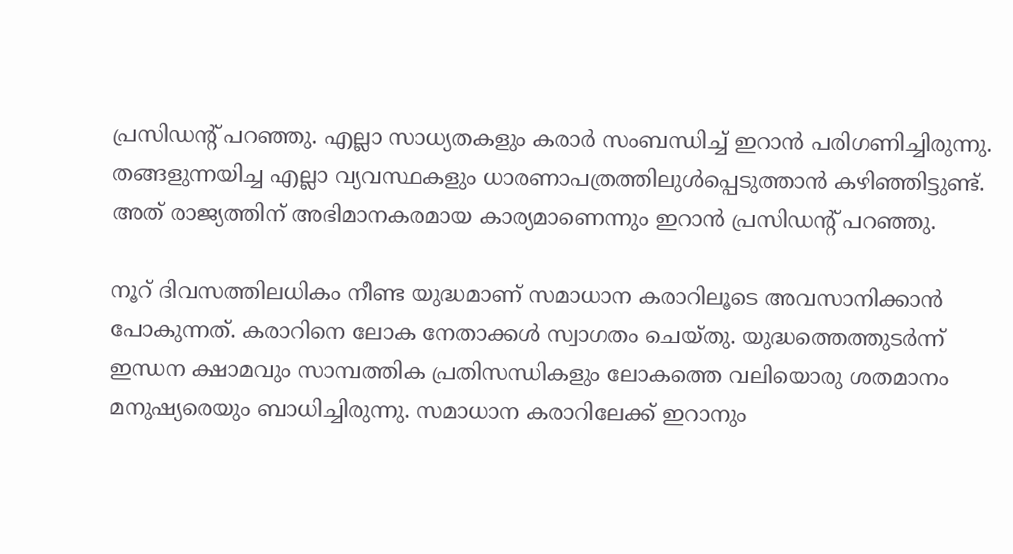പ്രസിഡന്റ് പറഞ്ഞു. എല്ലാ സാധ്യതകളും കരാര്‍ സംബന്ധിച്ച് ഇറാന്‍ പരിഗണിച്ചിരുന്നു. തങ്ങളുന്നയിച്ച എല്ലാ വ്യവസ്ഥകളും ധാരണാപത്രത്തിലുള്‍പ്പെടുത്താന്‍ കഴിഞ്ഞിട്ടുണ്ട്. അത് രാജ്യത്തിന് അഭിമാനകരമായ കാര്യമാണെന്നും ഇറാന്‍ പ്രസിഡന്റ് പറഞ്ഞു.

നൂറ് ദിവസത്തിലധികം നീണ്ട യുദ്ധമാണ് സമാധാന കരാറിലൂടെ അവസാനിക്കാന്‍ പോകുന്നത്. കരാറിനെ ലോക നേതാക്കള്‍ സ്വാഗതം ചെയ്തു. യുദ്ധത്തെത്തുടര്‍ന്ന് ഇന്ധന ക്ഷാമവും സാമ്പത്തിക പ്രതിസന്ധികളും ലോകത്തെ വലിയൊരു ശതമാനം മനുഷ്യരെയും ബാധിച്ചിരുന്നു. സമാധാന കരാറിലേക്ക് ഇറാനും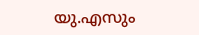യു.എസും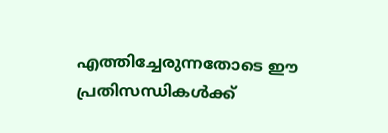എത്തിച്ചേരുന്നതോടെ ഈ പ്രതിസന്ധികള്‍ക്ക്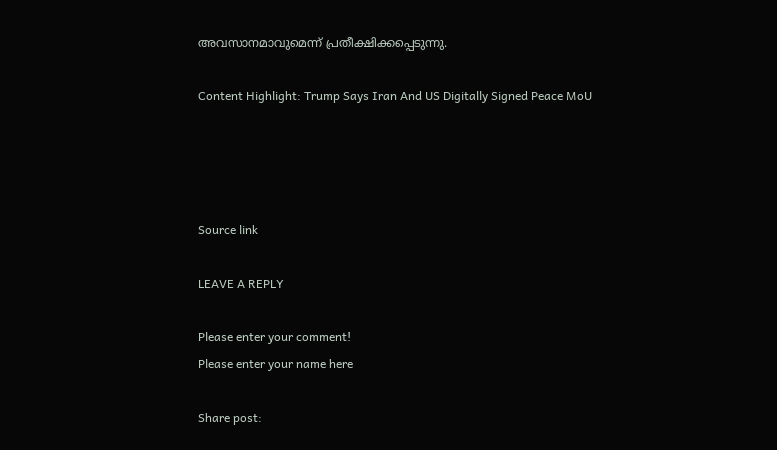അവസാനമാവുമെന്ന് പ്രതീക്ഷിക്കപ്പെടുന്നു.

Content Highlight: Trump Says Iran And US Digitally Signed Peace MoU




Source link

LEAVE A REPLY

Please enter your comment!
Please enter your name here

Share post: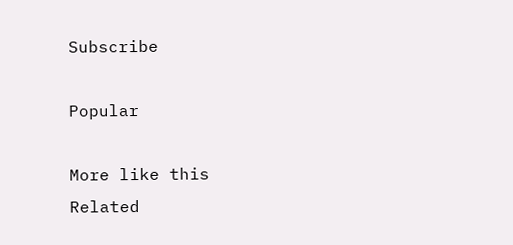Subscribe

Popular

More like this
Related